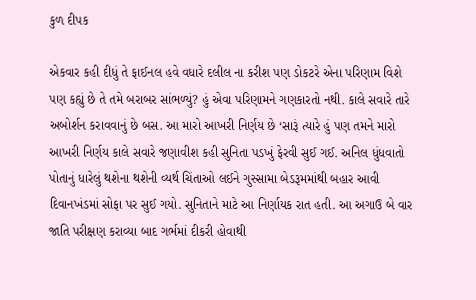કુળ દીપક

એકવાર કહી દીધું તે ફાઈનલ હવે વધારે દલીલ ના કરીશ પણ ડોકટરે એના પરિણામ વિશે પણ કહ્યું છે તે તમે બરાબર સાંભળ્યું? હું એવા પરિણામને ગણકારતો નથી. કાલે સવારે તારે અબોર્શન કરાવવાનું છે બસ. આ મારો આખરી નિર્ણય છે ‘સારૂં ત્યારે હું પણ તમને મારો આખરી નિર્ણય કાલે સવારે જણાવીશ કહી સુનિતા પડખું ફેરવી સુઈ ગઈ. અનિલ ધુંધવાતો પોતાનું ધારેલું થશેના થશેની વ્યર્થ ચિંતાઓ લઈને ગુસ્સામા બેડરૂમમાંથી બહાર આવી દિવાનખંડમાં સોફા પર સુઈ ગયો. સુનિતાને માટે આ નિર્ણાયક રાત હતી. આ અગાઉ બે વાર જાતિ પરીક્ષણ કરાવ્યા બાદ ગર્ભમાં દીકરી હોવાથી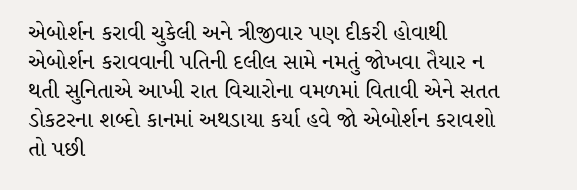એબોર્શન કરાવી ચુકેલી અને ત્રીજીવાર પણ દીકરી હોવાથી એબોર્શન કરાવવાની પતિની દલીલ સામે નમતું જોખવા તૈયાર ન થતી સુનિતાએ આખી રાત વિચારોના વમળમાં વિતાવી એને સતત ડોકટરના શબ્દો કાનમાં અથડાયા કર્યા હવે જો એબોર્શન કરાવશો તો પછી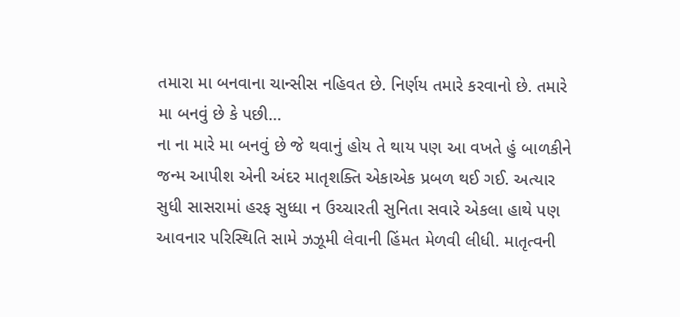તમારા મા બનવાના ચાન્સીસ નહિવત છે. નિર્ણય તમારે કરવાનો છે. તમારે મા બનવું છે કે પછી…
ના ના મારે મા બનવું છે જે થવાનું હોય તે થાય પણ આ વખતે હું બાળકીને જન્મ આપીશ એની અંદર માતૃશક્તિ એકાએક પ્રબળ થઈ ગઈ. અત્યાર સુધી સાસરામાં હરફ સુધ્ધા ન ઉચ્ચારતી સુનિતા સવારે એકલા હાથે પણ આવનાર પરિસ્થિતિ સામે ઝઝૂમી લેવાની હિંમત મેળવી લીધી. માતૃત્વની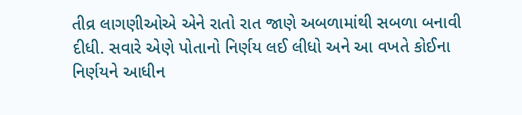તીવ્ર લાગણીઓએ એને રાતો રાત જાણે અબળામાંથી સબળા બનાવી દીધી. સવારે એણે પોતાનો નિર્ણય લઈ લીધો અને આ વખતે કોઈના નિર્ણયને આધીન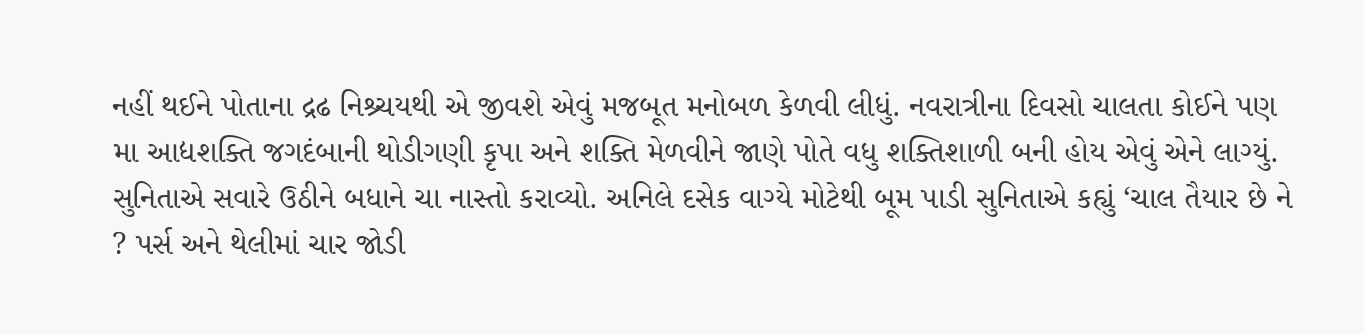નહીં થઈને પોતાના દ્રઢ નિશ્ર્ચયથી એ જીવશે એવું મજબૂત મનોબળ કેળવી લીધું. નવરાત્રીના દિવસો ચાલતા કોઈને પણ મા આદ્યશક્તિ જગદંબાની થોડીગણી કૃપા અને શક્તિ મેળવીને જાણે પોતે વધુ શક્તિશાળી બની હોય એવું એને લાગ્યું.
સુનિતાએ સવારે ઉઠીને બધાને ચા નાસ્તો કરાવ્યો. અનિલે દસેક વાગ્યે મોટેથી બૂમ પાડી સુનિતાએ કહ્યું ‘ચાલ તૈયાર છે ને ? પર્સ અને થેલીમાં ચાર જોડી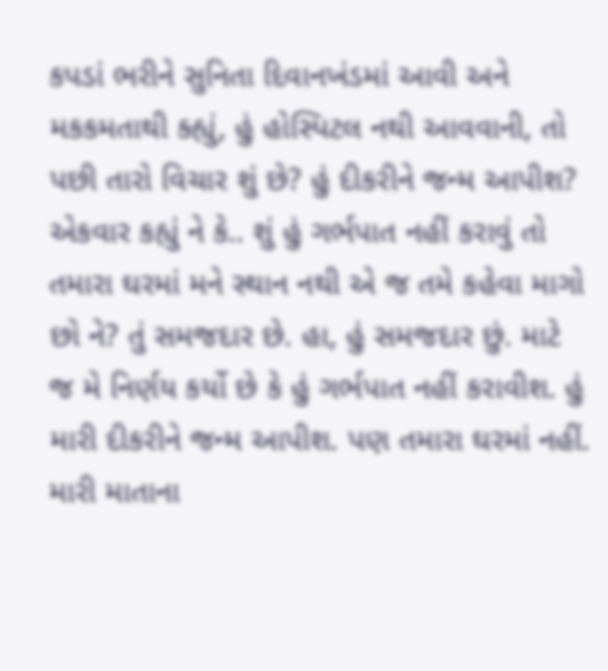કપડાં ભરીને સુનિતા દિવાનખંડમાં આવી અને મકકમતાથી ક્હ્યું, હું હોસ્પિટલ નથી આવવાની, તો પછી તારો વિચાર શું છે? હું દીકરીને જન્મ આપીશ? એકવાર કહ્યું ને કે.. શું હું ગર્ભપાત નહીં કરાવું તો તમારા ઘરમાં મને સ્થાન નથી એ જ તમે કહેવા માગો છો ને? તું સમજદાર છે. હા, હું સમજદાર છું. માટે જ મે નિર્ણય કર્યો છે કે હું ગર્ભપાત નહીં કરાવીશ. હું મારી દીકરીને જન્મ આપીશ. પણ તમારા ઘરમાં નહીં. મારી માતાના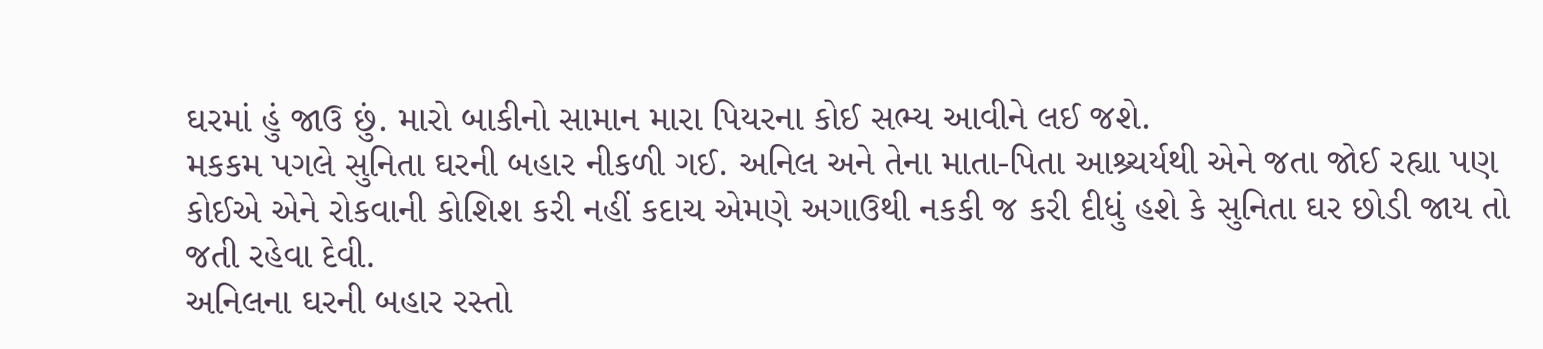ઘરમાં હું જાઉ છું. મારો બાકીનો સામાન મારા પિયરના કોઈ સભ્ય આવીને લઈ જશે.
મકકમ પગલે સુનિતા ઘરની બહાર નીકળી ગઈ. અનિલ અને તેના માતા-પિતા આશ્ર્ચર્યથી એને જતા જોઈ રહ્યા પણ કોઈએ એને રોકવાની કોશિશ કરી નહીં કદાચ એમણે અગાઉથી નકકી જ કરી દીધું હશે કે સુનિતા ઘર છોડી જાય તો જતી રહેવા દેવી.
અનિલના ઘરની બહાર રસ્તો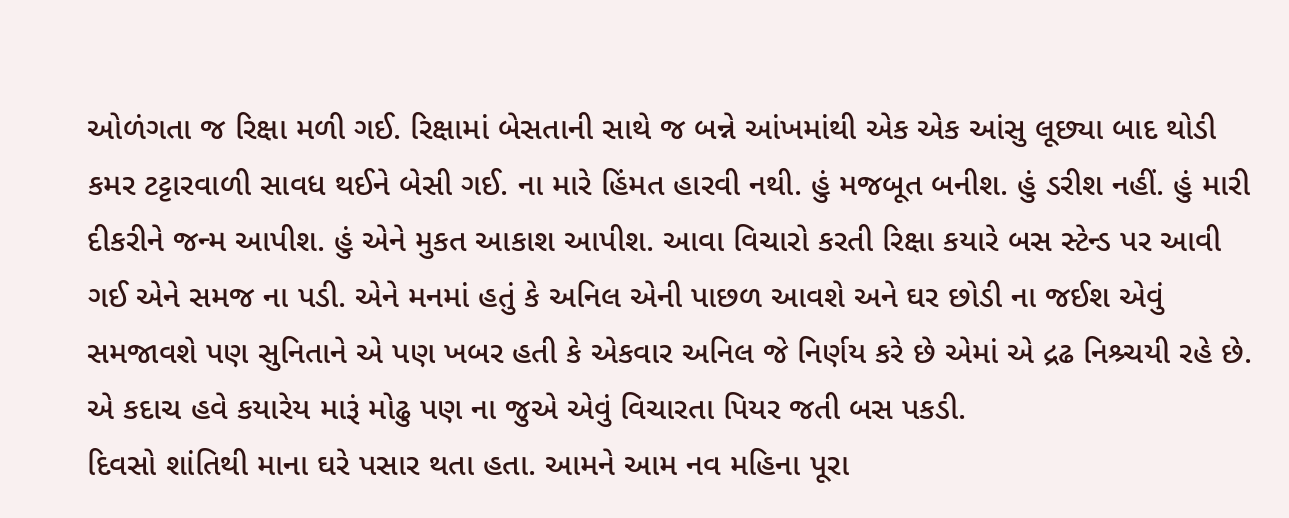ઓળંગતા જ રિક્ષા મળી ગઈ. રિક્ષામાં બેસતાની સાથે જ બન્ને આંખમાંથી એક એક આંસુ લૂછ્યા બાદ થોડી કમર ટટ્ટારવાળી સાવધ થઈને બેસી ગઈ. ના મારે હિંમત હારવી નથી. હું મજબૂત બનીશ. હું ડરીશ નહીં. હું મારી દીકરીને જન્મ આપીશ. હું એને મુકત આકાશ આપીશ. આવા વિચારો કરતી રિક્ષા કયારે બસ સ્ટેન્ડ પર આવી ગઈ એને સમજ ના પડી. એને મનમાં હતું કે અનિલ એની પાછળ આવશે અને ઘર છોડી ના જઈશ એવું સમજાવશે પણ સુનિતાને એ પણ ખબર હતી કે એકવાર અનિલ જે નિર્ણય કરે છે એમાં એ દ્રઢ નિશ્ર્ચયી રહે છે. એ કદાચ હવે કયારેય મારૂં મોઢુ પણ ના જુએ એવું વિચારતા પિયર જતી બસ પકડી.
દિવસો શાંતિથી માના ઘરે પસાર થતા હતા. આમને આમ નવ મહિના પૂરા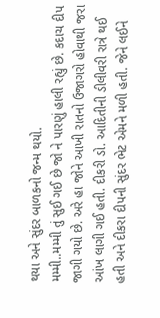થયા અને સુંદર બાળકનો જન્મ થયો.
મમ્મી..મમ્મી તું સુઈ ગઈ છે જો ને પારણું હાલી રહ્યું છે. કદાચ દીપ જાગી ગયો છે. અરે હા જોને આખી રાતનો ઉજાગરો હોવાથી જરા આંખ લાગી ગઈ હતી. દીકરી ડો. આદિતીની ડીલીવરી રાત્રે થઈ હતી અને દીકરા દીપની સુંદર ભેટ એમને મળી હતી. જેને લઈને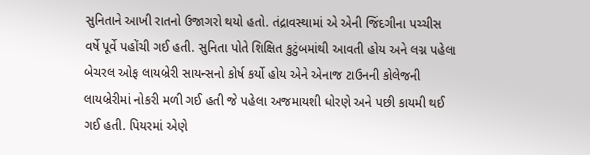સુનિતાને આખી રાતનો ઉજાગરો થયો હતો. તંદ્રાવસ્થામાં એ એની જિંદગીના પચ્ચીસ વર્ષે પૂર્વે પહોંચી ગઈ હતી. સુનિતા પોતે શિક્ષિત કુટુંબમાંથી આવતી હોય અને લગ્ન પહેલા બેચરલ ઓફ લાયબ્રેરી સાયન્સનો કોર્ષ કર્યો હોય એને એનાજ ટાઉનની કોલેજની લાયબ્રેરીમાં નોકરી મળી ગઈ હતી જે પહેલા અજમાયશી ધોરણે અને પછી કાયમી થઈ ગઈ હતી. પિયરમાં એણે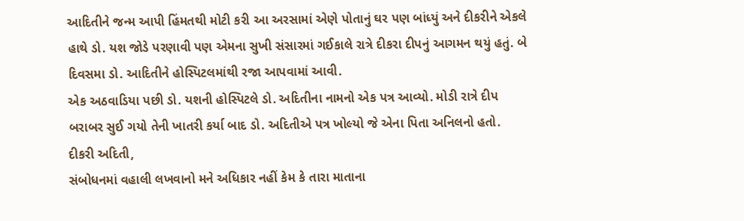આદિતીને જન્મ આપી હિંમતથી મોટી કરી આ અરસામાં એણે પોતાનું ઘર પણ બાંધ્યું અને દીકરીને એકલે હાથે ડો. યશ જોડે પરણાવી પણ એમના સુખી સંસારમાં ગઈકાલે રાત્રે દીકરા દીપનું આગમન થયું હતું. બે દિવસમા ડો. આદિતીને હોસ્પિટલમાંથી રજા આપવામાં આવી.
એક અઠવાડિયા પછી ડો. યશની હોસ્પિટલે ડો. અદિતીના નામનો એક પત્ર આવ્યો. મોડી રાત્રે દીપ બરાબર સુઈ ગયો તેની ખાતરી કર્યા બાદ ડો. અદિતીએ પત્ર ખોલ્યો જે એના પિતા અનિલનો હતો.
દીકરી અદિતી,
સંબોધનમાં વહાલી લખવાનો મને અધિકાર નહીં કેમ કે તારા માતાના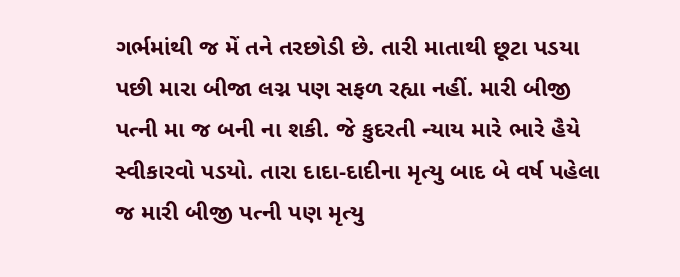ગર્ભમાંથી જ મેં તને તરછોડી છે. તારી માતાથી છૂટા પડયા પછી મારા બીજા લગ્ન પણ સફળ રહ્યા નહીં. મારી બીજી પત્ની મા જ બની ના શકી. જે કુદરતી ન્યાય મારે ભારે હૈયે સ્વીકારવો પડયો. તારા દાદા-દાદીના મૃત્યુ બાદ બે વર્ષ પહેલા જ મારી બીજી પત્ની પણ મૃત્યુ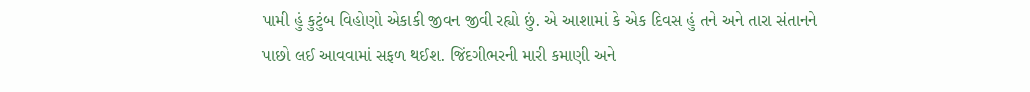પામી હું કુટુંબ વિહોણો એકાકી જીવન જીવી રહ્યો છું. એ આશામાં કે એક દિવસ હું તને અને તારા સંતાનને પાછો લઈ આવવામાં સફળ થઈશ. જિંદગીભરની મારી કમાણી અને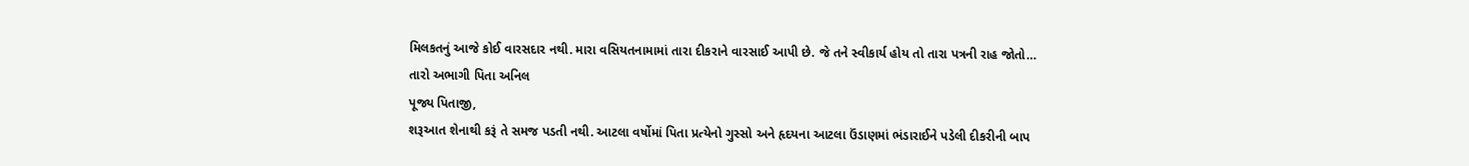મિલકતનું આજે કોઈ વારસદાર નથી. મારા વસિયતનામામાં તારા દીકરાને વારસાઈ આપી છે. જે તને સ્વીકાર્ય હોય તો તારા પત્રની રાહ જોતો…
તારો અભાગી પિતા અનિલ
પૂજ્ય પિતાજી,
શરૂઆત શેનાથી કરૂં તે સમજ પડતી નથી. આટલા વર્ષોમાં પિતા પ્રત્યેનો ગુસ્સો અને હૃદયના આટલા ઉંડાણમાં ભંડારાઈને પડેલી દીકરીની બાપ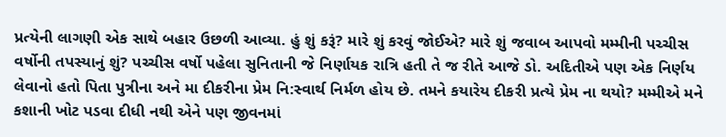પ્રત્યેની લાગણી એક સાથે બહાર ઉછળી આવ્યા. હું શું કરૂં? મારે શું કરવું જોઈએ? મારે શું જવાબ આપવો મમ્મીની પચ્ચીસ વર્ષોની તપસ્યાનું શું? પચ્ચીસ વર્ષો પહેલા સુનિતાની જે નિર્ણાયક રાત્રિ હતી તે જ રીતે આજે ડો. અદિતીએ પણ એક નિર્ણય લેવાનો હતો પિતા પુત્રીના અને મા દીકરીના પ્રેમ નિ:સ્વાર્થ નિર્મળ હોય છે. તમને કયારેય દીકરી પ્રત્યે પ્રેમ ના થયો? મમ્મીએ મને કશાની ખોટ પડવા દીધી નથી એને પણ જીવનમાં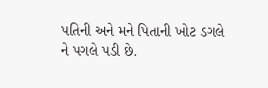પતિની અને મને પિતાની ખોટ ડગલે ને પગલે પડી છે.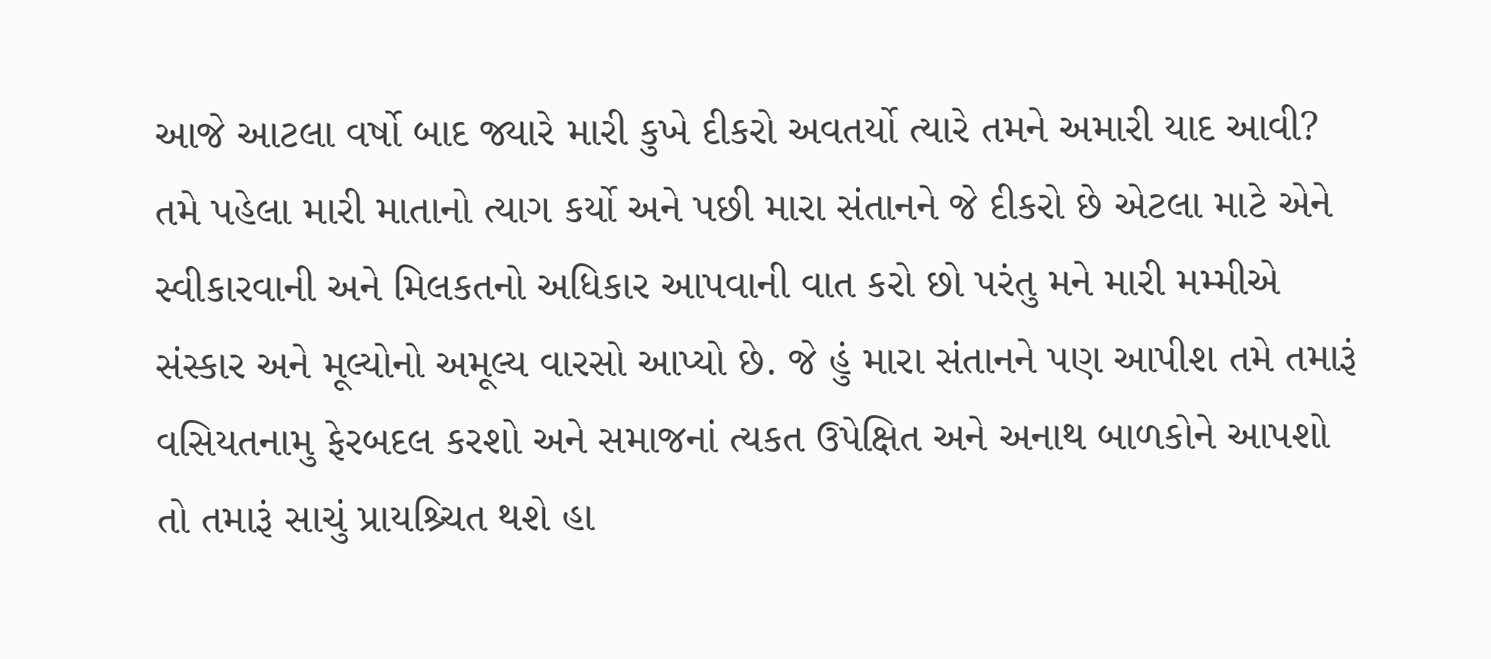આજે આટલા વર્ષો બાદ જ્યારે મારી કુખે દીકરો અવતર્યો ત્યારે તમને અમારી યાદ આવી? તમે પહેલા મારી માતાનો ત્યાગ કર્યો અને પછી મારા સંતાનને જે દીકરો છે એટલા માટે એને સ્વીકારવાની અને મિલકતનો અધિકાર આપવાની વાત કરો છો પરંતુ મને મારી મમ્મીએ સંસ્કાર અને મૂલ્યોનો અમૂલ્ય વારસો આપ્યો છે. જે હું મારા સંતાનને પણ આપીશ તમે તમારૂં વસિયતનામુ ફેરબદલ કરશો અને સમાજનાં ત્યકત ઉપેક્ષિત અને અનાથ બાળકોને આપશો તો તમારૂં સાચું પ્રાયશ્ર્ચિત થશે હા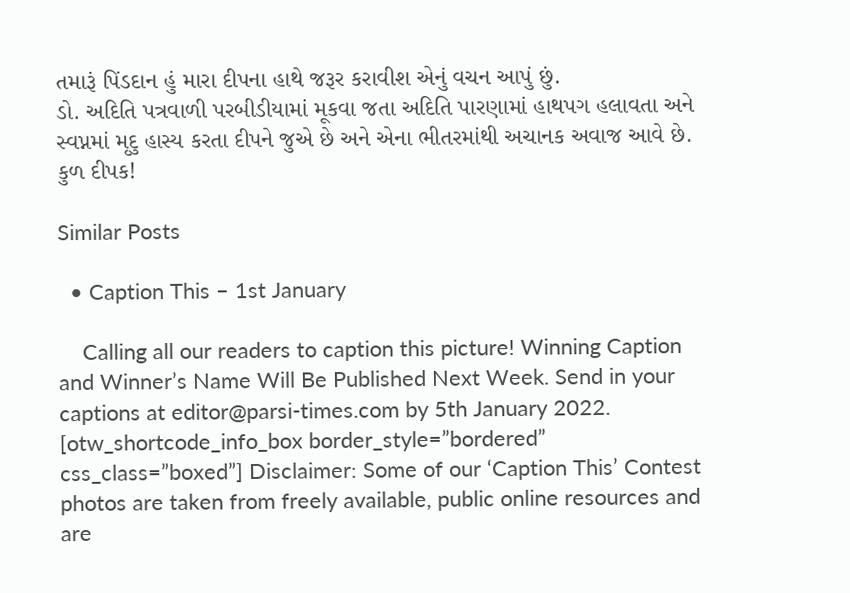તમારૂં પિંડદાન હું મારા દીપના હાથે જરૂર કરાવીશ એનું વચન આપું છું.
ડો. અદિતિ પત્રવાળી પરબીડીયામાં મૂકવા જતા અદિતિ પારણામાં હાથપગ હલાવતા અને સ્વપ્નમાં મૃદુ હાસ્ય કરતા દીપને જુએ છે અને એના ભીતરમાંથી અચાનક અવાજ આવે છે. કુળ દીપક!

Similar Posts

  • Caption This – 1st January

    Calling all our readers to caption this picture! Winning Caption and Winner’s Name Will Be Published Next Week. Send in your captions at editor@parsi-times.com by 5th January 2022. [otw_shortcode_info_box border_style=”bordered” css_class=”boxed”] Disclaimer: Some of our ‘Caption This’ Contest photos are taken from freely available, public online resources and are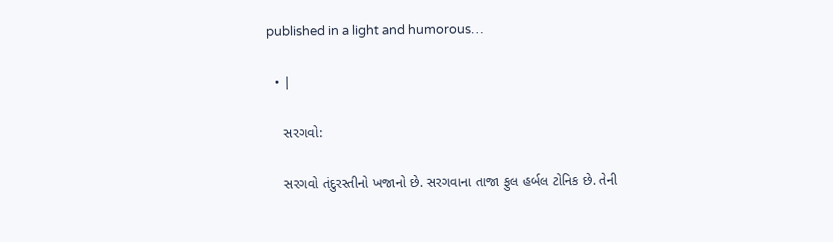published in a light and humorous…

  • |

    સરગવો:

    સરગવો તંદુરસ્તીનો ખજાનો છે. સરગવાના તાજા ફુલ હર્બલ ટોનિક છે. તેની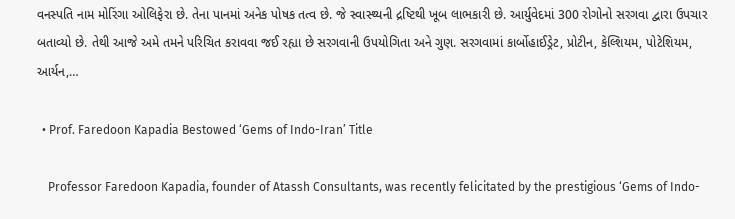વનસ્પતિ નામ મોરિંગા ઓલિફેરા છે. તેના પાનમાં અનેક પોષક તત્વ છે. જે સ્વાસ્થ્યની દ્રષ્ટિથી ખૂબ લાભકારી છે. આર્યુવેદમાં 300 રોગોનો સરગવા દ્વારા ઉપચાર બતાવ્યો છે. તેથી આજે અમે તમને પરિચિત કરાવવા જઈ રહ્યા છે સરગવાની ઉપયોગિતા અને ગુણ. સરગવામાં કાર્બોહાઈડ્રેટ, પ્રોટીન, કેલ્શિયમ, પોટેશિયમ, આર્યન,…

  • Prof. Faredoon Kapadia Bestowed ‘Gems of Indo-Iran’ Title

    Professor Faredoon Kapadia, founder of Atassh Consultants, was recently felicitated by the prestigious ‘Gems of Indo-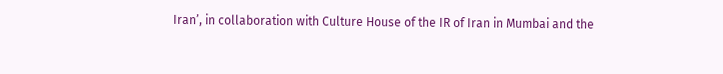Iran’, in collaboration with Culture House of the IR of Iran in Mumbai and the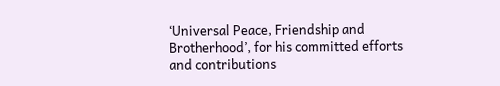‘Universal Peace, Friendship and Brotherhood’, for his committed efforts and contributions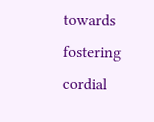towards fostering cordial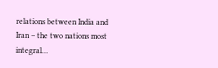relations between India and Iran – the two nations most integral…